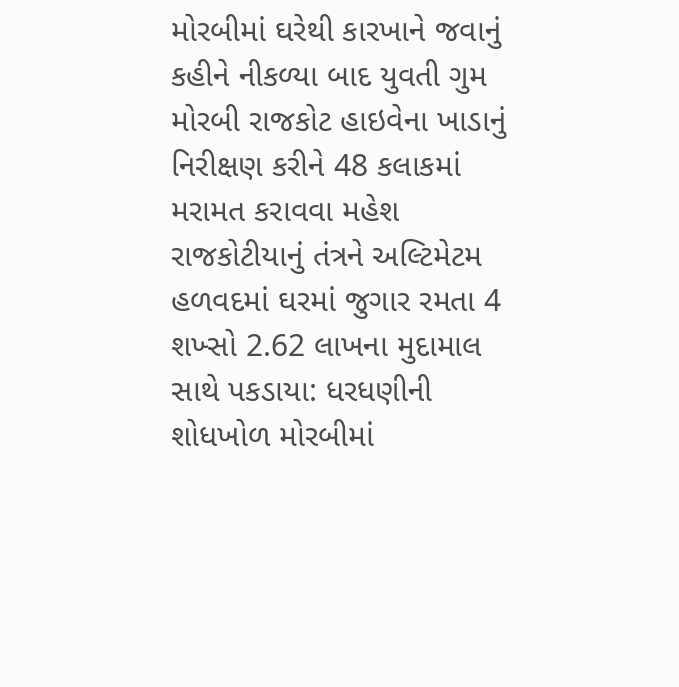મોરબીમાં ઘરેથી કારખાને જવાનું કહીને નીકળ્યા બાદ યુવતી ગુમ મોરબી રાજકોટ હાઇવેના ખાડાનું નિરીક્ષણ કરીને 48 કલાકમાં મરામત કરાવવા મહેશ રાજકોટીયાનું તંત્રને અલ્ટિમેટમ હળવદમાં ઘરમાં જુગાર રમતા 4 શખ્સો 2.62 લાખના મુદામાલ સાથે પકડાયા: ધરધણીની શોધખોળ મોરબીમાં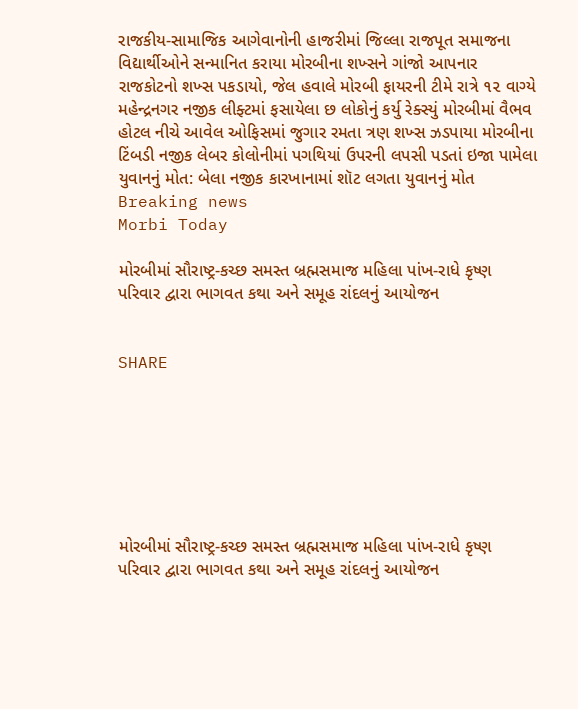રાજકીય-સામાજિક આગેવાનોની હાજરીમાં જિલ્લા રાજપૂત સમાજના વિદ્યાર્થીઓને સન્માનિત કરાયા મોરબીના શખ્સને ગાંજો આપનાર રાજકોટનો શખ્સ પકડાયો, જેલ હવાલે મોરબી ફાયરની ટીમે રાત્રે ૧૨ વાગ્યે મહેન્દ્રનગર નજીક લીફ્ટમાં ફસાયેલા છ લોકોનું કર્યુ રેક્સ્યું મોરબીમાં વૈભવ હોટલ નીચે આવેલ ઓફિસમાં જુગાર રમતા ત્રણ શખ્સ ઝડપાયા મોરબીના ટિંબડી નજીક લેબર કોલોનીમાં પગથિયાં ઉપરની લપસી પડતાં ઇજા પામેલા યુવાનનું મોત: બેલા નજીક કારખાનામાં શૉટ લગતા યુવાનનું મોત
Breaking news
Morbi Today

મોરબીમાં સૌરાષ્ટ્ર-કચ્છ સમસ્ત બ્રહ્મસમાજ મહિલા પાંખ-રાધે કૃષ્ણ પરિવાર દ્વારા ભાગવત કથા અને સમૂહ રાંદલનું આયોજન


SHARE







મોરબીમાં સૌરાષ્ટ્ર-કચ્છ સમસ્ત બ્રહ્મસમાજ મહિલા પાંખ-રાધે કૃષ્ણ પરિવાર દ્વારા ભાગવત કથા અને સમૂહ રાંદલનું આયોજન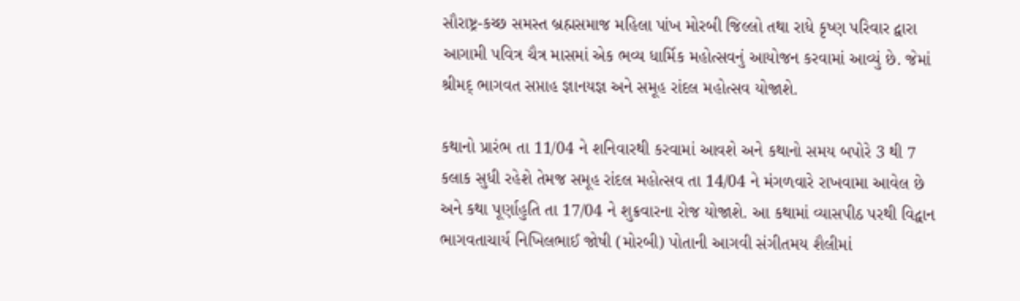સૌરાષ્ટ્ર-કચ્છ સમસ્ત બ્રહ્મસમાજ મહિલા પાંખ મોરબી જિલ્લો તથા રાધે કૃષ્ણ પરિવાર દ્વારા આગામી પવિત્ર ચૈત્ર માસમાં એક ભવ્ય ધાર્મિક મહોત્સવનું આયોજન કરવામાં આવ્યું છે. જેમાં શ્રીમદ્ ભાગવત સપ્તાહ જ્ઞાનયજ્ઞ અને સમૂહ રાંદલ મહોત્સવ યોજાશે.

કથાનો પ્રારંભ તા 11/04 ને શનિવારથી કરવામાં આવશે અને કથાનો સમય બપોરે 3 થી 7 કલાક સુધી રહેશે તેમજ સમૂહ રાંદલ મહોત્સવ તા 14/04 ને મંગળવારે રાખવામા આવેલ છે અને કથા પૂર્ણાહુતિ તા 17/04 ને શુક્રવારના રોજ યોજાશે. આ કથામાં વ્યાસપીઠ પરથી વિદ્વાન ભાગવતાચાર્ય નિખિલભાઈ જોષી (મોરબી) પોતાની આગવી સંગીતમય શૈલીમાં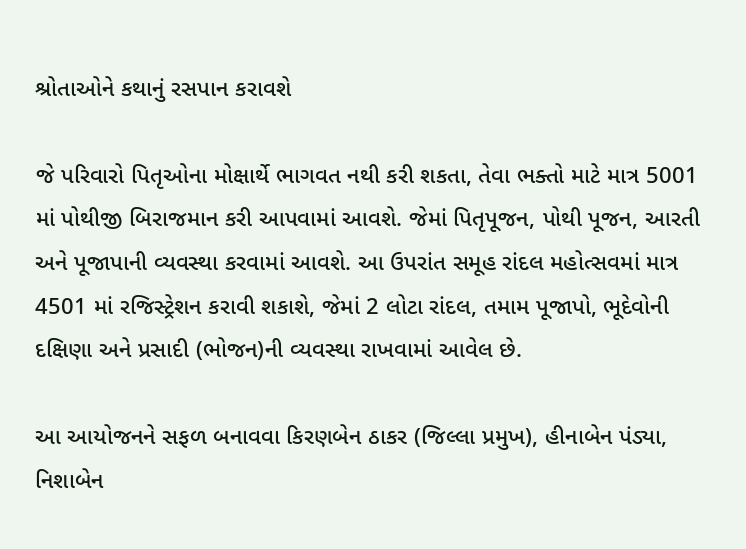શ્રોતાઓને કથાનું રસપાન કરાવશે

જે પરિવારો પિતૃઓના મોક્ષાર્થે ભાગવત નથી કરી શકતા, તેવા ભક્તો માટે માત્ર 5001 માં પોથીજી બિરાજમાન કરી આપવામાં આવશે. જેમાં પિતૃપૂજન, પોથી પૂજન, આરતી અને પૂજાપાની વ્યવસ્થા કરવામાં આવશે. આ ઉપરાંત સમૂહ રાંદલ મહોત્સવમાં માત્ર 4501 માં રજિસ્ટ્રેશન કરાવી શકાશે, જેમાં 2 લોટા રાંદલ, તમામ પૂજાપો, ભૂદેવોની દક્ષિણા અને પ્રસાદી (ભોજન)ની વ્યવસ્થા રાખવામાં આવેલ છે.

આ આયોજનને સફળ બનાવવા કિરણબેન ઠાકર (જિલ્લા પ્રમુખ), હીનાબેન પંડ્યા, નિશાબેન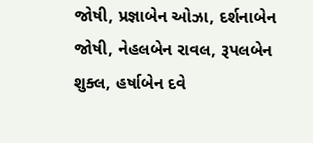જોષી, પ્રજ્ઞાબેન ઓઝા, દર્શનાબેન જોષી, નેહલબેન રાવલ, રૂપલબેન શુક્લ, હર્ષાબેન દવે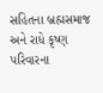સહિતના બ્રહ્મસમાજ અને રાધે કૃષ્ણ પરિવારના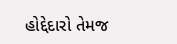હોદ્દેદારો તેમજ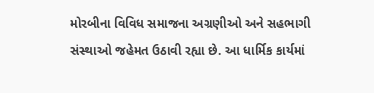મોરબીના વિવિધ સમાજના અગ્રણીઓ અને સહભાગી સંસ્થાઓ જહેમત ઉઠાવી રહ્યા છે. આ ધાર્મિક કાર્યમાં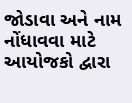જોડાવા અને નામ નોંધાવવા માટે આયોજકો દ્વારા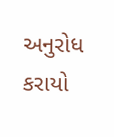અનુરોધ કરાયો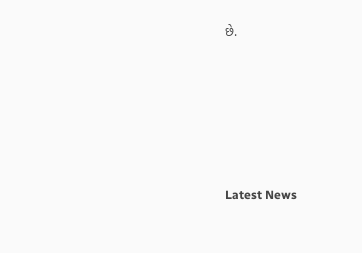છે.






Latest News